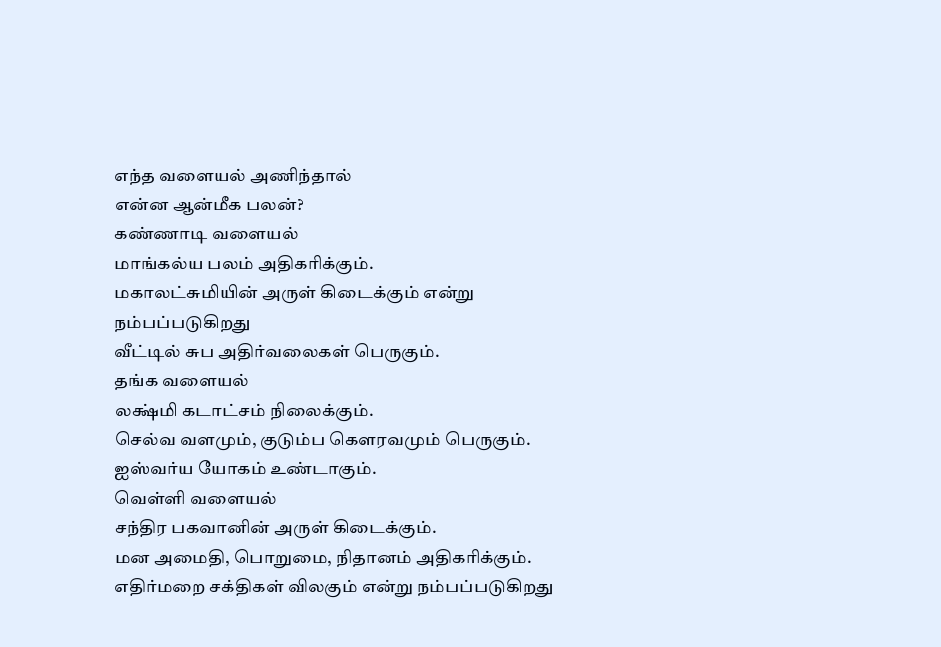எந்த வளையல் அணிந்தால்
என்ன ஆன்மீக பலன்?
கண்ணாடி வளையல்
மாங்கல்ய பலம் அதிகரிக்கும்.
மகாலட்சுமியின் அருள் கிடைக்கும் என்று நம்பப்படுகிறது
வீட்டில் சுப அதிர்வலைகள் பெருகும்.
தங்க வளையல்
லக்ஷ்மி கடாட்சம் நிலைக்கும்.
செல்வ வளமும், குடும்ப கௌரவமும் பெருகும்.
ஐஸ்வர்ய யோகம் உண்டாகும்.
வெள்ளி வளையல்
சந்திர பகவானின் அருள் கிடைக்கும்.
மன அமைதி, பொறுமை, நிதானம் அதிகரிக்கும்.
எதிர்மறை சக்திகள் விலகும் என்று நம்பப்படுகிறது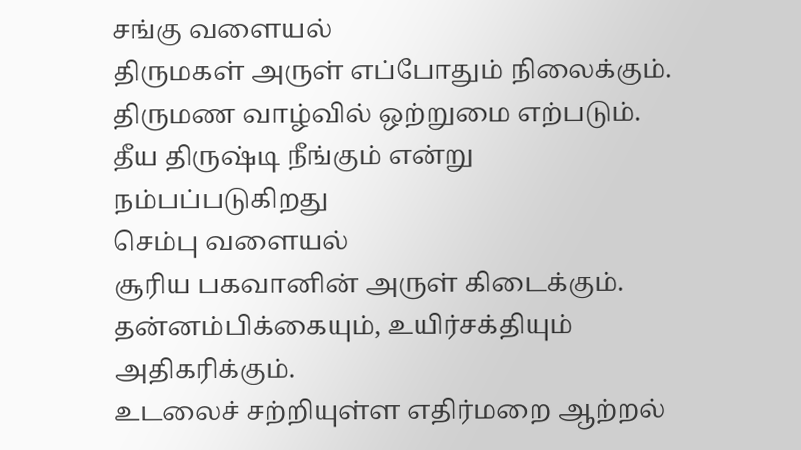சங்கு வளையல்
திருமகள் அருள் எப்போதும் நிலைக்கும்.
திருமண வாழ்வில் ஒற்றுமை எற்படும்.
தீய திருஷ்டி நீங்கும் என்று நம்பப்படுகிறது
செம்பு வளையல்
சூரிய பகவானின் அருள் கிடைக்கும்.
தன்னம்பிக்கையும், உயிர்சக்தியும் அதிகரிக்கும்.
உடலைச் சற்றியுள்ள எதிர்மறை ஆற்றல்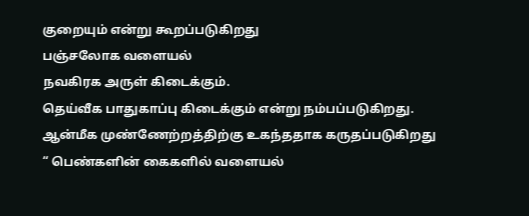குறையும் என்று கூறப்படுகிறது
பஞ்சலோக வளையல்
நவகிரக அருள் கிடைக்கும்.
தெய்வீக பாதுகாப்பு கிடைக்கும் என்று நம்பப்படுகிறது.
ஆன்மீக முண்ணேற்றத்திற்கு உகந்ததாக கருதப்படுகிறது
“ பெண்களின் கைகளில் வளையல்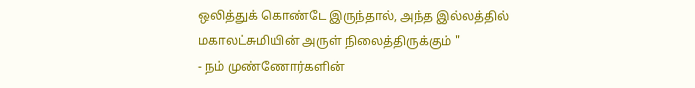ஒலித்துக் கொண்டே இருந்தால், அந்த இல்லத்தில் மகாலட்சுமியின் அருள் நிலைத்திருக்கும் "
- நம் முண்ணோர்களின்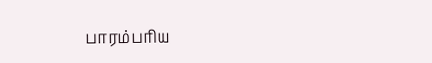பாரம்பரிய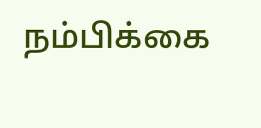நம்பிக்கை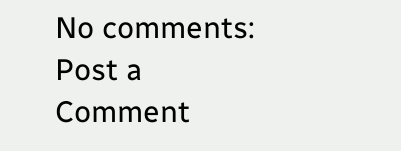No comments:
Post a Comment